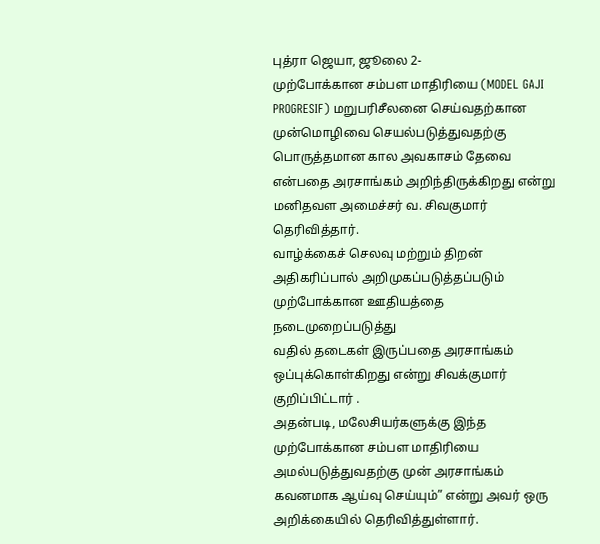புத்ரா ஜெயா, ஜூலை 2-
முற்போக்கான சம்பள மாதிரியை (MODEL GAJI PROGRESIF) மறுபரிசீலனை செய்வதற்கான முன்மொழிவை செயல்படுத்துவதற்கு பொருத்தமான கால அவகாசம் தேவை என்பதை அரசாங்கம் அறிந்திருக்கிறது என்று மனிதவள அமைச்சர் வ. சிவகுமார் தெரிவித்தார்.
வாழ்க்கைச் செலவு மற்றும் திறன் அதிகரிப்பால் அறிமுகப்படுத்தப்படும் முற்போக்கான ஊதியத்தை நடைமுறைப்படுத்து
வதில் தடைகள் இருப்பதை அரசாங்கம் ஒப்புக்கொள்கிறது என்று சிவக்குமார் குறிப்பிட்டார் .
அதன்படி, மலேசியர்களுக்கு இந்த முற்போக்கான சம்பள மாதிரியை அமல்படுத்துவதற்கு முன் அரசாங்கம் கவனமாக ஆய்வு செய்யும்” என்று அவர் ஒரு அறிக்கையில் தெரிவித்துள்ளார்.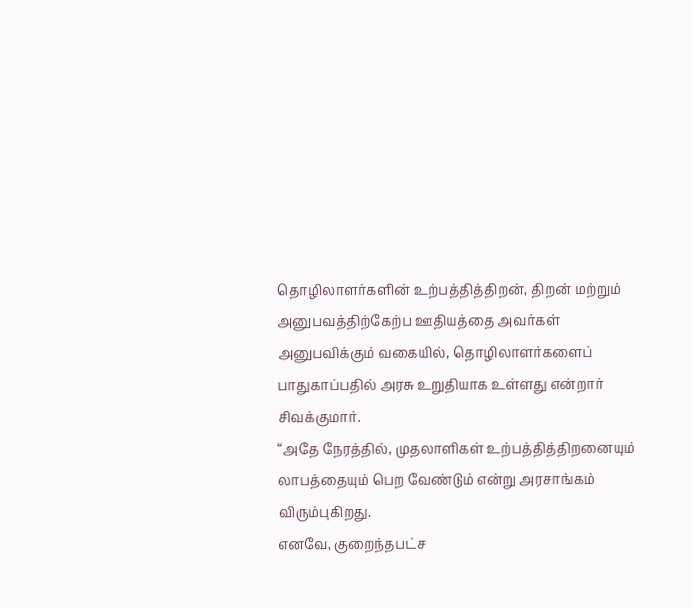தொழிலாளர்களின் உற்பத்தித்திறன், திறன் மற்றும் அனுபவத்திற்கேற்ப ஊதியத்தை அவர்கள் அனுபவிக்கும் வகையில், தொழிலாளர்களைப் பாதுகாப்பதில் அரசு உறுதியாக உள்ளது என்றார் சிவக்குமார்.
“அதே நேரத்தில், முதலாளிகள் உற்பத்தித்திறனையும் லாபத்தையும் பெற வேண்டும் என்று அரசாங்கம் விரும்புகிறது.
எனவே, குறைந்தபட்ச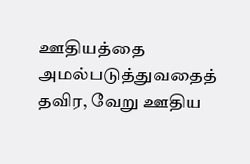ஊதியத்தை அமல்படுத்துவதைத் தவிர, வேறு ஊதிய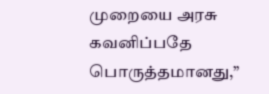முறையை அரசு கவனிப்பதே பொருத்தமானது,”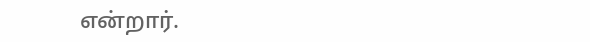என்றார்.